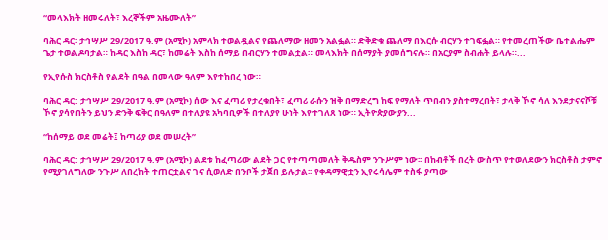“መላእክት ዘመሩለት፣ እረኞችም አዜሙለት”

ባሕር ዳር፡ ታኅሣሥ 29/2017 ዓ.ም (አሚኮ) አምላክ ተወልዷልና የጨለማው ዘመን አልፏል። ድቅድቁ ጨለማ በእርሱ ብርሃን ተገፍፏል። የተመረጠችው ቤተልሔም ጌታ ተወልዶባታል። ከዳር እስከ ዳር፣ ከመሬት እስከ ሰማይ በብርሃን ተመልቷል። መላእክት በሰማያት ያመሰግናሉ። በአርያም ስብሐት ይላሉ።...

የኢየሱስ ክርስቶስ የልደት በዓል በመላው ዓለም እየተከበረ ነው።

ባሕር ዳር: ታኅሣሥ 29/2017 ዓ.ም (አሚኮ) ሰው እና ፈጣሪ የታረቁበት፣ ፈጣሪ ራሱን ዝቅ በማድረግ ከፍ የማለት ጥበብን ያስተማረበት፣ ታላቅ ኾኖ ሳለ እንደታናናሾቹ ኾኖ ያሳየበትን ይህን ድንቅ ፍቅር በዓለም በተለያዩ አካባቢዎች በተለያየ ሁነት እየተገለጸ ነው። ኢትዮጵያውያን...

“ከሰማይ ወደ መሬት፤ ከጣሪያ ወደ መሠረት”

ባሕር ዳር: ታኅሣሥ 29/2017 ዓ.ም (አሚኮ) ልደቱ ከፈጣሪው ልደት ጋር የተጣጣመለት ቅዱስም ንጉሥም ነው፡፡ በከብቶች በረት ውስጥ የተወለደውን ክርስቶስ ታምኖ የሚያገለግለው ንጉሥ ለበረከት ተጠርቷልና ገና ሲወለድ በንቦች ታጀበ ይሉታል፡፡ የቀዳማዊቷን ኢየሩሳሌም ተስፋ ያጣው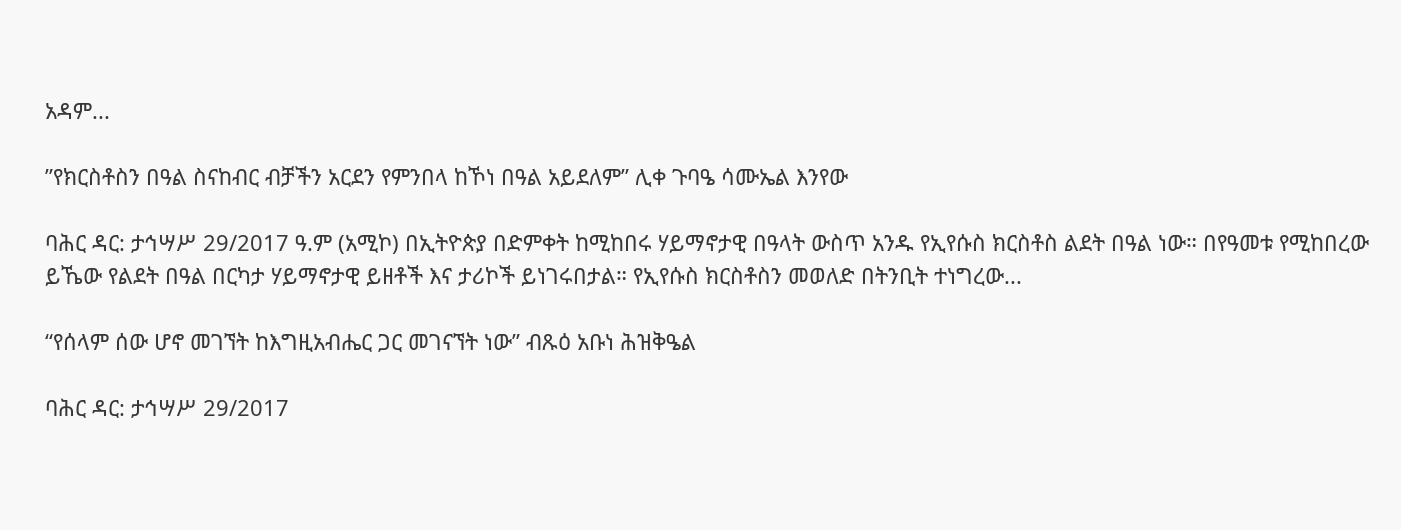አዳም...

”የክርስቶስን በዓል ስናከብር ብቻችን አርደን የምንበላ ከኾነ በዓል አይደለም” ሊቀ ጉባዔ ሳሙኤል እንየው

ባሕር ዳር: ታኅሣሥ 29/2017 ዓ.ም (አሚኮ) በኢትዮጵያ በድምቀት ከሚከበሩ ሃይማኖታዊ በዓላት ውስጥ አንዱ የኢየሱስ ክርስቶስ ልደት በዓል ነው። በየዓመቱ የሚከበረው ይኼው የልደት በዓል በርካታ ሃይማኖታዊ ይዘቶች እና ታሪኮች ይነገሩበታል። የኢየሱስ ክርስቶስን መወለድ በትንቢት ተነግረው...

“የሰላም ሰው ሆኖ መገኘት ከእግዚአብሔር ጋር መገናኘት ነው” ብጹዕ አቡነ ሕዝቅዔል

ባሕር ዳር: ታኅሣሥ 29/2017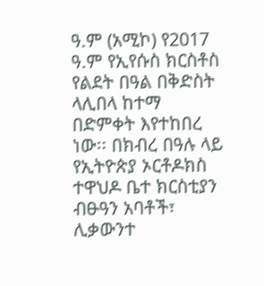ዓ.ም (አሚኮ) የ2017 ዓ.ም የኢየሱስ ክርስቶስ የልደት በዓል በቅድስት ላሊበላ ከተማ በድምቀት እየተከበረ ነው፡፡ በክብረ በዓሉ ላይ የኢትዮጵያ ኦርቶዶክስ ተዋህዶ ቤተ ክርስቲያን ብፁዓን አባቶች፣ ሊቃውንተ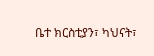ቤተ ክርስቲያን፣ ካህናት፣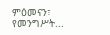ምዕመናን፣ የመንግሥት...